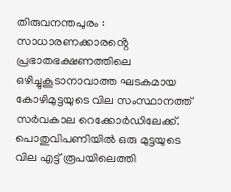തിരുവനന്തപുരം : സാധാരണക്കാരൻ്റെ പ്രഭാതഭക്ഷണത്തിലെ ഒഴിച്ചുകൂടാനാവാത്ത ഘടകമായ കോഴിമുട്ടയുടെ വില സംസ്ഥാനത്ത് സർവകാല റെക്കോർഡിലേക്ക്.
പൊതുവിപണിയിൽ ഒരു മുട്ടയുടെ വില എട്ട് രൂപയിലെത്തി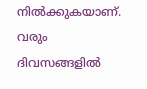നിൽക്കുകയാണ്. വരും ദിവസങ്ങളിൽ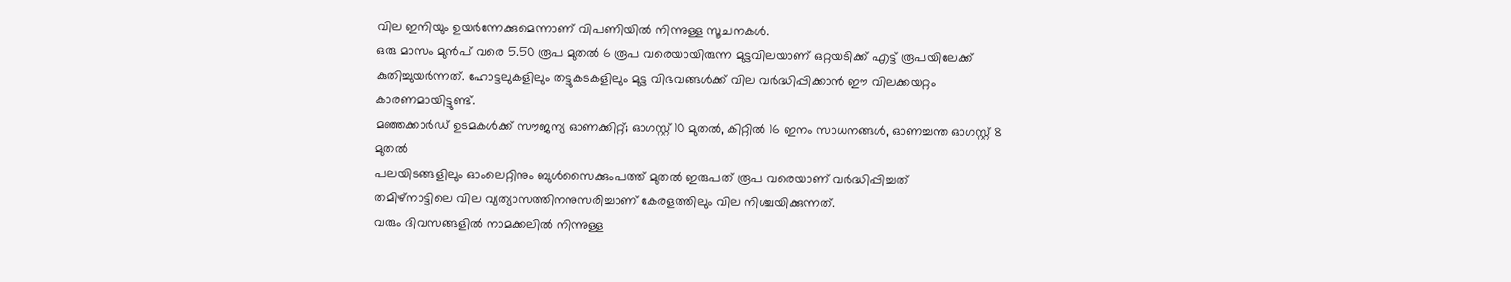വില ഇനിയും ഉയർന്നേക്കുമെന്നാണ് വിപണിയിൽ നിന്നുള്ള സൂചനകൾ.
ഒരു മാസം മുൻപ് വരെ 5.50 രൂപ മുതൽ 6 രൂപ വരെയായിരുന്ന മുട്ടവിലയാണ് ഒറ്റയടിക്ക് എട്ട് രൂപയിലേക്ക് കുതിച്ചുയർന്നത്. ഹോട്ടലുകളിലും തട്ടുകടകളിലും മുട്ട വിഭവങ്ങൾക്ക് വില വർദ്ധിപ്പിക്കാൻ ഈ വിലക്കയറ്റം കാരണമായിട്ടുണ്ട്.
മഞ്ഞക്കാർഡ് ഉടമകൾക്ക് സൗജന്യ ഓണക്കിറ്റ്; ഓഗസ്റ്റ് 10 മുതൽ, കിറ്റിൽ 16 ഇനം സാധനങ്ങൾ, ഓണച്ചന്ത ഓഗസ്റ്റ് 8 മുതൽ
പലയിടങ്ങളിലും ഓംലെറ്റിനും ബുൾസൈക്കുംപത്ത് മുതൽ ഇരുപത് രൂപ വരെയാണ് വർദ്ധിപ്പിച്ചത്
തമിഴ്നാട്ടിലെ വില വ്യത്യാസത്തിനനുസരിച്ചാണ് കേരളത്തിലും വില നിശ്ചയിക്കുന്നത്.
വരും ദിവസങ്ങളിൽ നാമക്കലിൽ നിന്നുള്ള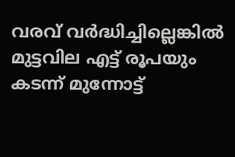വരവ് വർദ്ധിച്ചില്ലെങ്കിൽ മുട്ടവില എട്ട് രൂപയും കടന്ന് മുന്നോട്ട്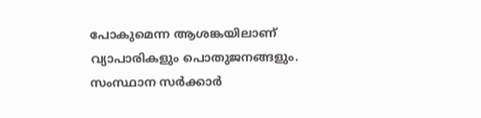പോകുമെന്ന ആശങ്കയിലാണ് വ്യാപാരികളും പൊതുജനങ്ങളും. സംസ്ഥാന സർക്കാർ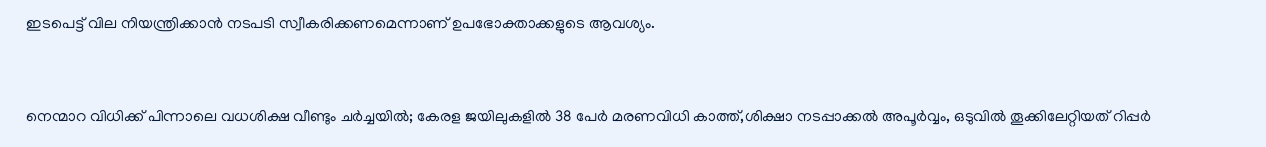ഇടപെട്ട് വില നിയന്ത്രിക്കാൻ നടപടി സ്വീകരിക്കണമെന്നാണ് ഉപഭോക്താക്കളുടെ ആവശ്യം.


നെന്മാറ വിധിക്ക് പിന്നാലെ വധശിക്ഷ വീണ്ടും ചർച്ചയിൽ; കേരള ജയിലുകളിൽ 38 പേർ മരണവിധി കാത്ത്,ശിക്ഷാ നടപ്പാക്കൽ അപൂർവ്വം, ഒടുവിൽ തൂക്കിലേറ്റിയത് റിപ്പർ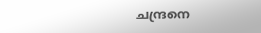ചന്ദ്രനെ